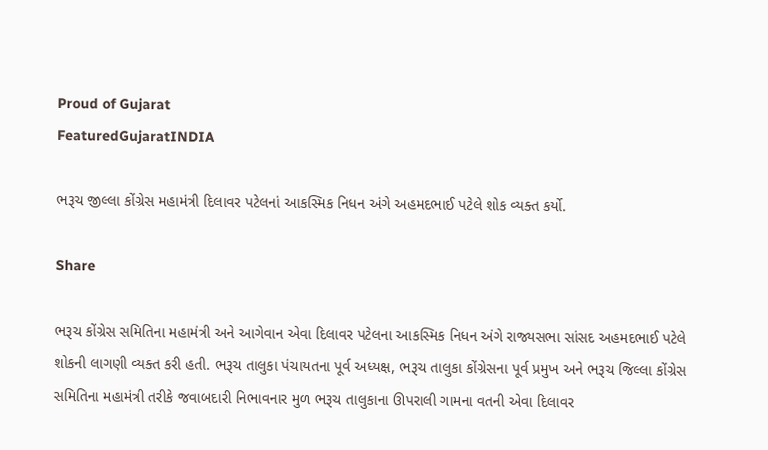Proud of Gujarat
FeaturedGujaratINDIA

ભરૂચ જીલ્લા કોંગ્રેસ મહામંત્રી દિલાવર પટેલનાં આકસ્મિક નિધન અંગે અહમદભાઈ પટેલે શોક વ્યક્ત કર્યો.

Share

ભરૂચ કોંગ્રેસ સમિતિના મહામંત્રી અને આગેવાન એવા દિલાવર પટેલના આકસ્મિક નિધન અંગે રાજ્યસભા સાંસદ અહમદભાઈ પટેલે શોકની લાગણી વ્યક્ત કરી હતી. ભરૂચ તાલુકા પંચાયતના પૂર્વ અધ્યક્ષ, ભરૂચ તાલુકા કોંગ્રેસના પૂર્વ પ્રમુખ અને ભરૂચ જિલ્લા કોંગ્રેસ સમિતિના મહામંત્રી તરીકે જવાબદારી નિભાવનાર મુળ ભરૂચ તાલુકાના ઊપરાલી ગામના વતની એવા દિલાવર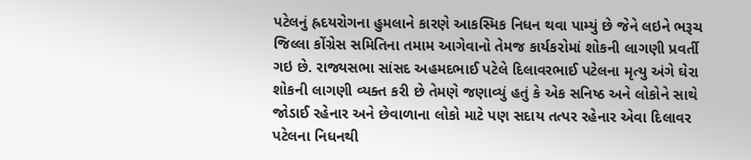પટેલનું હ્રદયરોગના હુમલાને કારણે આકસ્મિક નિધન થવા પામ્યું છે જેને લઇને ભરૂચ જિલ્લા કોંગ્રેસ સમિતિના તમામ આગેવાનો તેમજ કાર્યકરોમાં શોકની લાગણી પ્રવર્તી ગઇ છે. રાજ્યસભા સાંસદ અહમદભાઈ પટેલે દિલાવરભાઈ પટેલના મૃત્યુ અંગે ઘેરા શોકની લાગણી વ્યક્ત કરી છે તેમણે જણાવ્યું હતું કે એક સનિષ્ઠ અને લોકોને સાથે જોડાઈ રહેનાર અને છેવાળાના લોકો માટે પણ સદાય તત્પર રહેનાર એવા દિલાવર પટેલના નિધનથી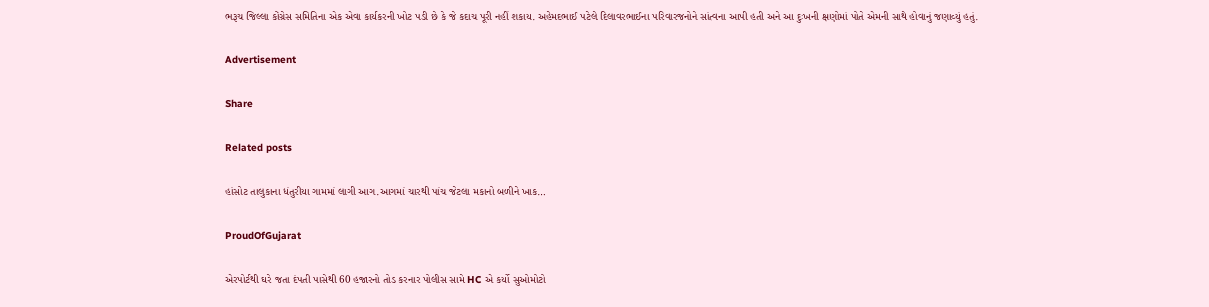ભરૂચ જિલ્લા કોંગ્રેસ સમિતિના એક એવા કાર્યકરની ખોટ પડી છે કે જે કદાચ પૂરી નહીં શકાય. અહેમદભાઈ પટેલે દિલાવરભાઈના પરિવારજનોને સાંત્વના આપી હતી અને આ દુઃખની ક્ષણોમાં પોતે એમની સાથે હોવાનું જણાવ્યું હતું.

Advertisement

Share

Related posts

હાંસોટ તાલુકાના ધંતુરીયા ગામમાં લાગી આગ.આગમાં ચારથી પાંચ જેટલા મકાનો બળીને ખાક…

ProudOfGujarat

એરપોર્ટથી ઘરે જતા દંપતી પાસેથી 60 હજારનો તોડ કરનાર પોલીસ સામે HC એ કર્યો સુઓમોટો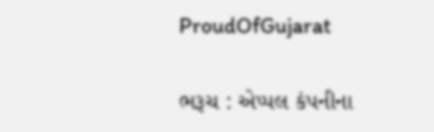ProudOfGujarat

ભરૂચ : એપ્પલ કંપનીના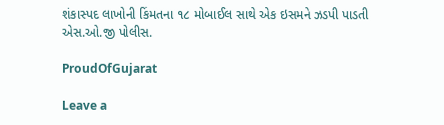શંકાસ્પદ લાખોની કિંમતના ૧૮ મોબાઈલ સાથે એક ઇસમને ઝડપી પાડતી એસ.ઓ.જી પોલીસ.

ProudOfGujarat

Leave a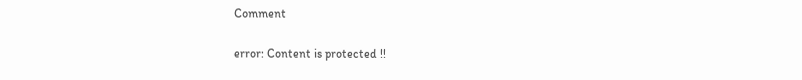Comment

error: Content is protected !!